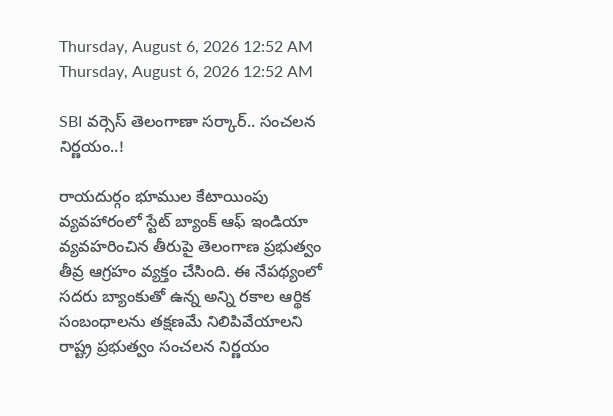Thursday, August 6, 2026 12:52 AM
Thursday, August 6, 2026 12:52 AM

SBI వర్సెస్ తెలంగాణా సర్కార్.. సంచలన నిర్ణయం..!

రాయదుర్గం భూముల కేటాయింపు వ్యవహారంలో స్టేట్ బ్యాంక్ ఆఫ్ ఇండియా వ్యవహరించిన తీరుపై తెలంగాణ ప్రభుత్వం తీవ్ర ఆగ్రహం వ్యక్తం చేసింది. ఈ నేపథ్యంలో సదరు బ్యాంకుతో ఉన్న అన్ని రకాల ఆర్థిక సంబంధాలను తక్షణమే నిలిపివేయాలని రాష్ట్ర ప్రభుత్వం సంచలన నిర్ణయం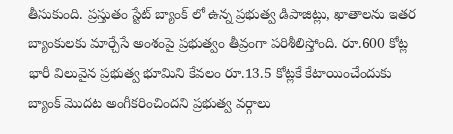తీసుకుంది. ప్రస్తుతం స్టేట్ బ్యాంక్ లో ఉన్న ప్రభుత్వ డిపాజిట్లు, ఖాతాలను ఇతర బ్యాంకులకు మార్చేసే అంశంపై ప్రభుత్వం తీవ్రంగా పరిశీలిస్తోంది. రూ.600 కోట్ల భారీ విలువైన ప్రభుత్వ భూమిని కేవలం రూ.13.5 కోట్లకే కేటాయించేందుకు బ్యాంక్ మొదట అంగీకరించిందని ప్రభుత్వ వర్గాలు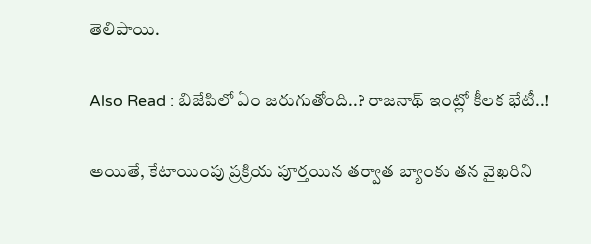తెలిపాయి.

Also Read : బిజేపిలో ఏం జరుగుతోంది..? రాజనాథ్ ఇంట్లో కీలక భేటీ..!

అయితే, కేటాయింపు ప్రక్రియ పూర్తయిన తర్వాత బ్యాంకు తన వైఖరిని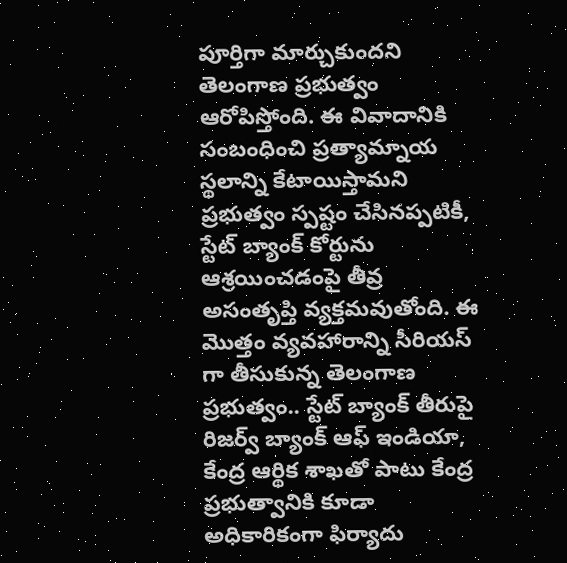పూర్తిగా మార్చుకుందని తెలంగాణ ప్రభుత్వం ఆరోపిస్తోంది. ఈ వివాదానికి సంబంధించి ప్రత్యామ్నాయ స్థలాన్ని కేటాయిస్తామని ప్రభుత్వం స్పష్టం చేసినప్పటికీ, స్టేట్ బ్యాంక్ కోర్టును ఆశ్రయించడంపై తీవ్ర అసంతృప్తి వ్యక్తమవుతోంది. ఈ మొత్తం వ్యవహారాన్ని సీరియస్ గా తీసుకున్న తెలంగాణ ప్రభుత్వం.. స్టేట్ బ్యాంక్ తీరుపై రిజర్వ్ బ్యాంక్ ఆఫ్ ఇండియా, కేంద్ర ఆర్థిక శాఖతో పాటు కేంద్ర ప్రభుత్వానికి కూడా అధికారికంగా ఫిర్యాదు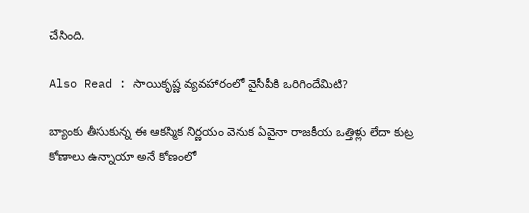చేసింది.

Also Read : సాయికృష్ణ వ్యవహారంలో వైసీపీకి ఒరిగిందేమిటి?

బ్యాంకు తీసుకున్న ఈ ఆకస్మిక నిర్ణయం వెనుక ఏవైనా రాజకీయ ఒత్తిళ్లు లేదా కుట్ర కోణాలు ఉన్నాయా అనే కోణంలో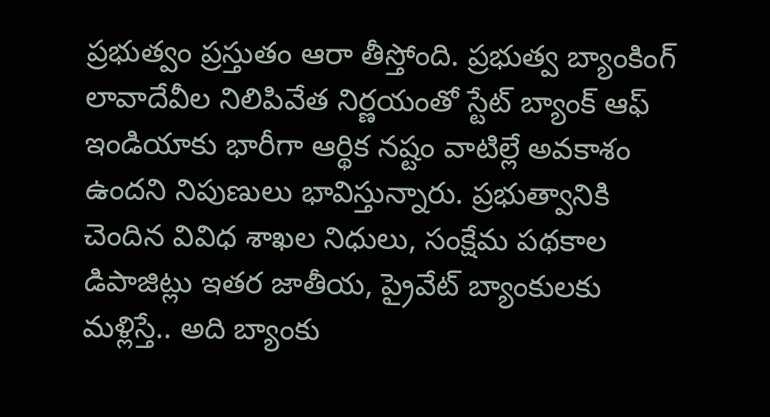ప్రభుత్వం ప్రస్తుతం ఆరా తీస్తోంది. ప్రభుత్వ బ్యాంకింగ్ లావాదేవీల నిలిపివేత నిర్ణయంతో స్టేట్ బ్యాంక్ ఆఫ్ ఇండియాకు భారీగా ఆర్థిక నష్టం వాటిల్లే అవకాశం ఉందని నిపుణులు భావిస్తున్నారు. ప్రభుత్వానికి చెందిన వివిధ శాఖల నిధులు, సంక్షేమ పథకాల డిపాజిట్లు ఇతర జాతీయ, ప్రైవేట్ బ్యాంకులకు మళ్లిస్తే.. అది బ్యాంకు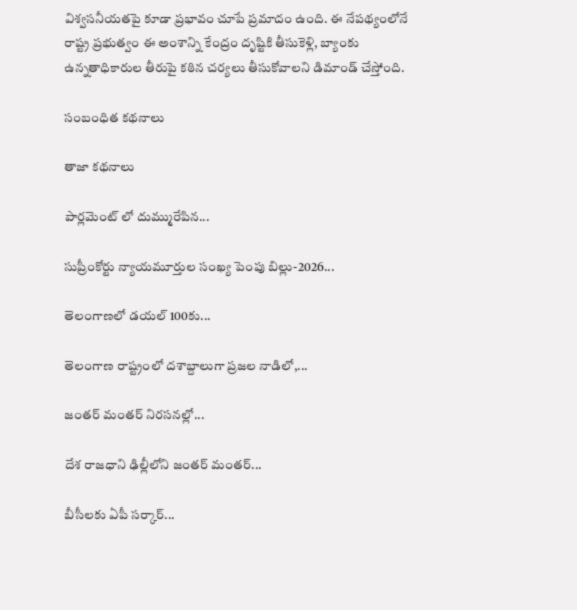విశ్వసనీయతపై కూడా ప్రభావం చూపే ప్రమాదం ఉంది. ఈ నేపథ్యంలోనే రాష్ట్ర ప్రభుత్వం ఈ అంశాన్ని కేంద్రం దృష్టికి తీసుకెళ్లి, బ్యాంకు ఉన్నతాధికారుల తీరుపై కఠిన చర్యలు తీసుకోవాలని డిమాండ్ చేస్తోంది.

సంబంధిత కథనాలు

తాజా కథనాలు

పార్లమెంట్ లో దుమ్మురేపిన...

సుప్రీంకోర్టు న్యాయమూర్తుల సంఖ్య పెంపు బిల్లు-2026...

తెలంగాణలో డయల్ 100కు...

తెలంగాణ రాష్ట్రంలో దశాబ్దాలుగా ప్రజల నాడిలో,...

జంతర్ మంతర్ నిరసనల్లో...

దేశ రాజధాని ఢిల్లీలోని జంతర్ మంతర్...

బీసీలకు ఏపీ సర్కార్...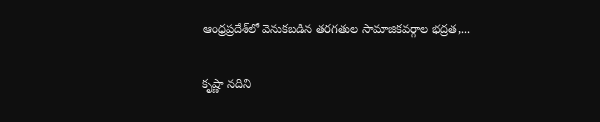ఆంధ్రప్రదేశ్‌లో వెనుకబడిన తరగతుల సామాజికవర్గాల భద్రత,...

కృష్ణా నదిని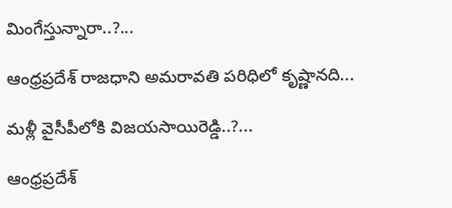మింగేస్తున్నారా..?...

ఆంధ్రప్రదేశ్ రాజధాని అమరావతి పరిధిలో కృష్ణానది...

మళ్లీ వైసీపీలోకి విజయసాయిరెడ్డి..?...

ఆంధ్రప్రదేశ్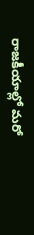రాజకీయాల్లో మరో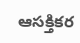ఆసక్తికర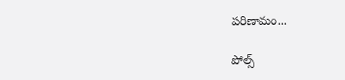పరిణామం...

పోల్స్